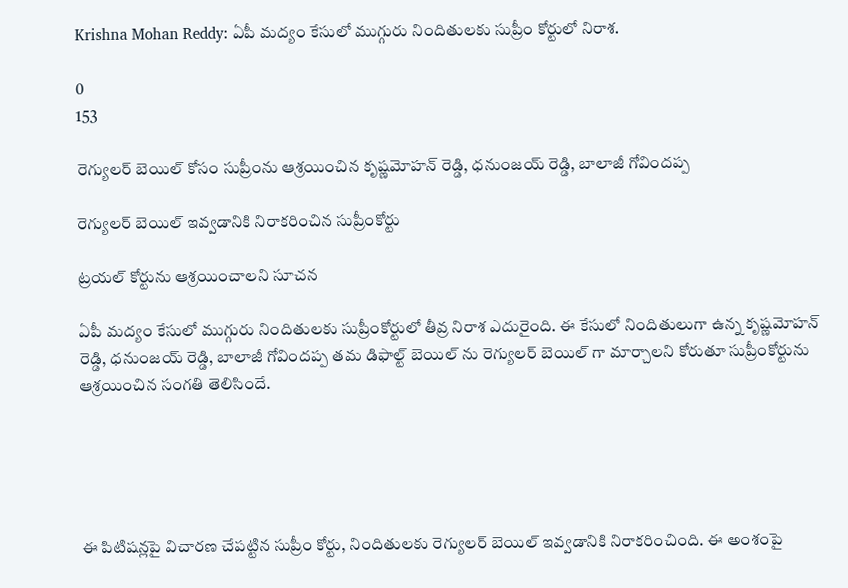Krishna Mohan Reddy: ఏపీ మద్యం కేసులో ముగ్గురు నిందితులకు సుప్రీం కోర్టులో నిరాశ.

0
153

రెగ్యులర్ బెయిల్ కోసం సుప్రీంను ఆశ్రయించిన కృష్ణమోహన్ రెడ్డి, ధనుంజయ్ రెడ్డి, బాలాజీ గోవిందప్ప

రెగ్యులర్ బెయిల్ ఇవ్వడానికి నిరాకరించిన సుప్రీంకోర్టు

ట్రయల్ కోర్టును ఆశ్రయించాలని సూచన

ఏపీ మద్యం కేసులో ముగ్గురు నిందితులకు సుప్రీంకోర్టులో తీవ్ర నిరాశ ఎదురైంది. ఈ కేసులో నిందితులుగా ఉన్న కృష్ణమోహన్ రెడ్డి, ధనుంజయ్ రెడ్డి, బాలాజీ గోవిందప్ప తమ డిఫాల్ట్ బెయిల్ ను రెగ్యులర్ బెయిల్ గా మార్చాలని కోరుతూ సుప్రీంకోర్టును ఆశ్రయించిన సంగతి తెలిసిందే.





ఈ పిటిషన్లపై విచారణ చేపట్టిన సుప్రీం కోర్టు, నిందితులకు రెగ్యులర్ బెయిల్ ఇవ్వడానికి నిరాకరించింది. ఈ అంశంపై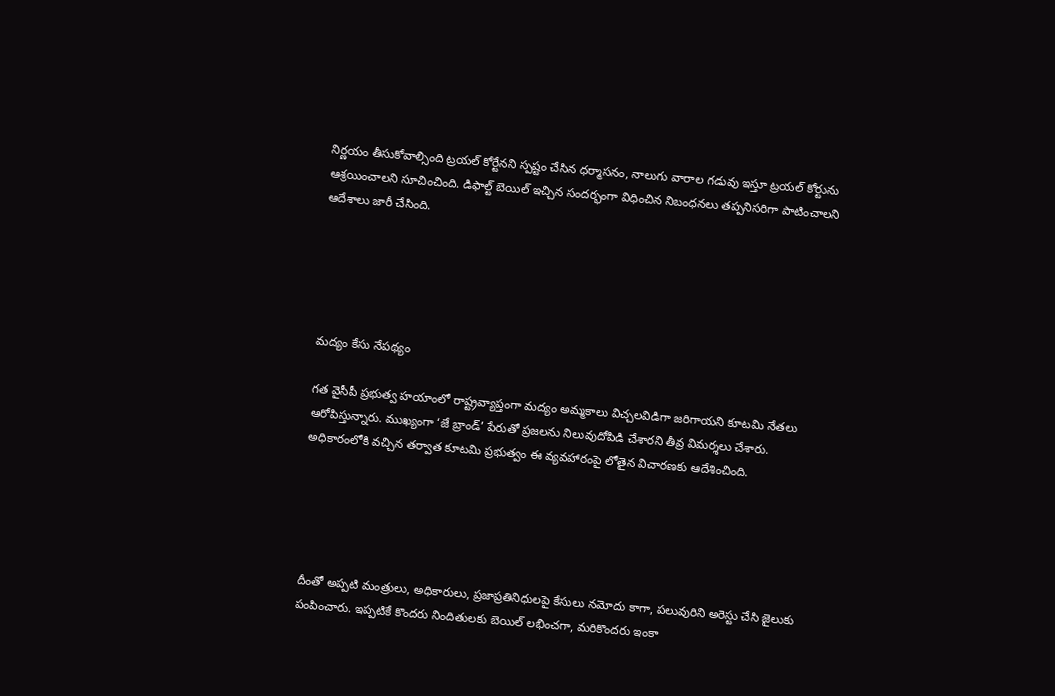నిర్ణయం తీసుకోవాల్సింది ట్రయల్ కోర్టేనని స్పష్టం చేసిన ధర్మాసనం, నాలుగు వారాల గడువు ఇస్తూ ట్రయల్ కోర్టును ఆశ్రయించాలని సూచించింది. డిఫాల్ట్ బెయిల్ ఇచ్చిన సందర్భంగా విధించిన నిబంధనలు తప్పనిసరిగా పాటించాలని ఆదేశాలు జారీ చేసింది.





మద్యం కేసు నేపథ్యం

గత వైసీపీ ప్రభుత్వ హయాంలో రాష్ట్రవ్యాప్తంగా మద్యం అమ్మకాలు విచ్చలవిడిగా జరిగాయని కూటమి నేతలు ఆరోపిస్తున్నారు. ముఖ్యంగా ‘జే బ్రాండ్’ పేరుతో ప్రజలను నిలువుదోపిడి చేశారని తీవ్ర విమర్శలు చేశారు. అధికారంలోకి వచ్చిన తర్వాత కూటమి ప్రభుత్వం ఈ వ్యవహారంపై లోతైన విచారణకు ఆదేశించింది.





దీంతో అప్పటి మంత్రులు, అధికారులు, ప్రజాప్రతినిధులపై కేసులు నమోదు కాగా, పలువురిని అరెస్టు చేసి జైలుకు పంపించారు. ఇప్పటికే కొందరు నిందితులకు బెయిల్ లభించగా, మరికొందరు ఇంకా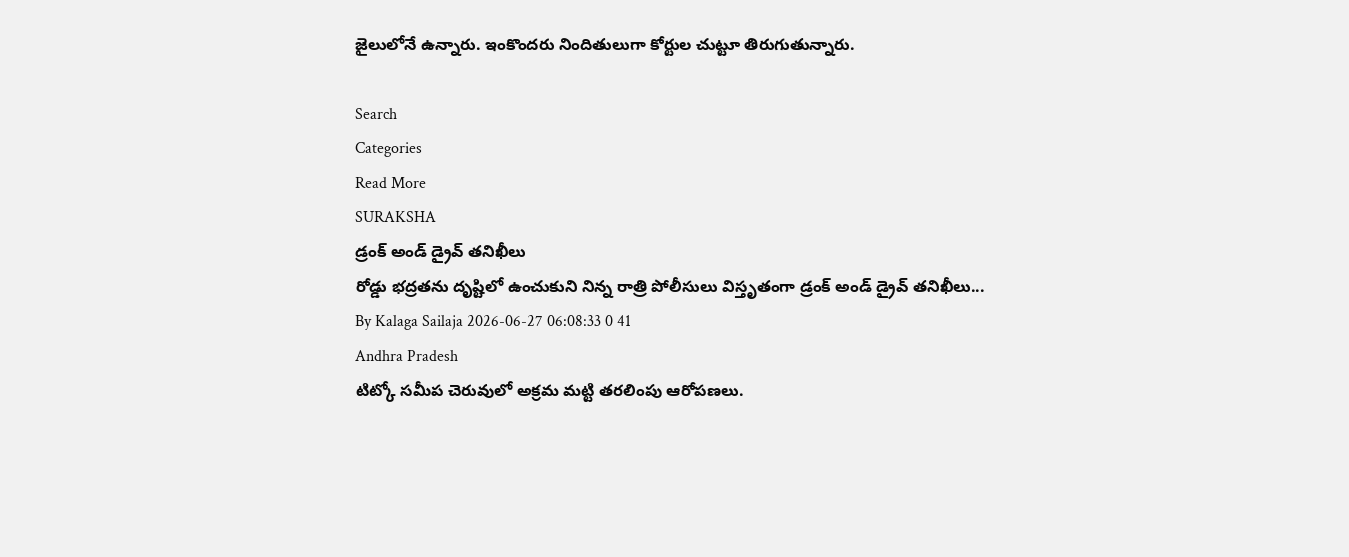జైలులోనే ఉన్నారు. ఇంకొందరు నిందితులుగా కోర్టుల చుట్టూ తిరుగుతున్నారు.

Search
Categories
Read More
SURAKSHA
డ్రంక్ అండ్ డ్రైవ్ తనిఖీలు
రోడ్డు భద్రతను దృష్టిలో ఉంచుకుని నిన్న రాత్రి పోలీసులు విస్తృతంగా డ్రంక్ అండ్ డ్రైవ్ తనిఖీలు...
By Kalaga Sailaja 2026-06-27 06:08:33 0 41
Andhra Pradesh
టిట్కో సమీప చెరువులో అక్రమ మట్టి తరలింపు ఆరోపణలు.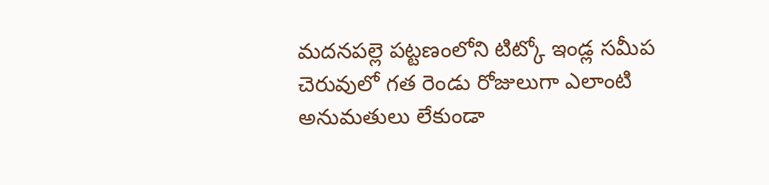మదనపల్లె పట్టణంలోని టిట్కో ఇండ్ల సమీప చెరువులో గత రెండు రోజులుగా ఎలాంటి అనుమతులు లేకుండా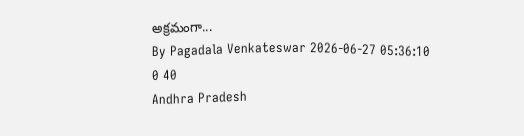అక్రమంగా...
By Pagadala Venkateswar 2026-06-27 05:36:10 0 40
Andhra Pradesh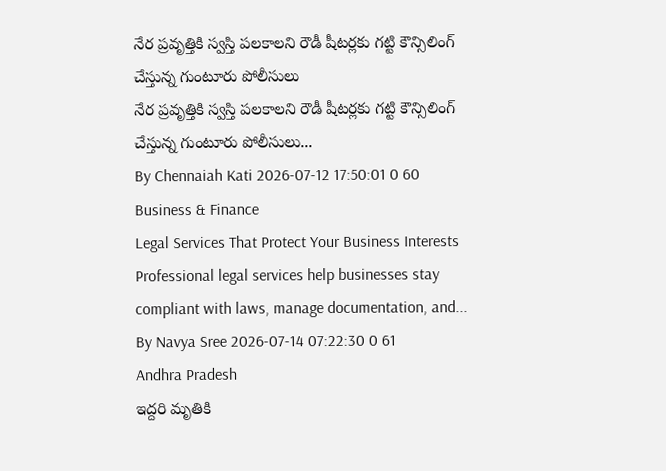నేర ప్రవృత్తికి స్వస్తి పలకాలని రౌడీ షీటర్లకు గట్టి కౌన్సిలింగ్ చేస్తున్న గుంటూరు పోలీసులు
నేర ప్రవృత్తికి స్వస్తి పలకాలని రౌడీ షీటర్లకు గట్టి కౌన్సిలింగ్ చేస్తున్న గుంటూరు పోలీసులు...
By Chennaiah Kati 2026-07-12 17:50:01 0 60
Business & Finance
Legal Services That Protect Your Business Interests
Professional legal services help businesses stay compliant with laws, manage documentation, and...
By Navya Sree 2026-07-14 07:22:30 0 61
Andhra Pradesh
ఇద్దరి మృతికి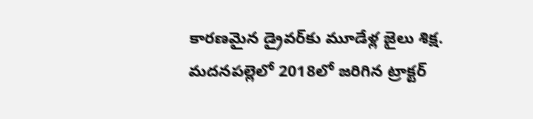కారణమైన డ్రైవర్‌కు మూడేళ్ల జైలు శిక్ష.
మదనపల్లెలో 2018లో జరిగిన ట్రాక్టర్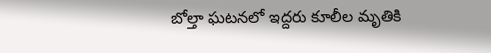బోల్తా ఘటనలో ఇద్దరు కూలీల మృతికి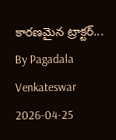కారణమైన ట్రాక్టర్...
By Pagadala Venkateswar 2026-04-25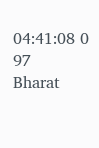04:41:08 0 97
Bharat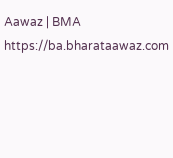Aawaz | BMA https://ba.bharataawaz.com